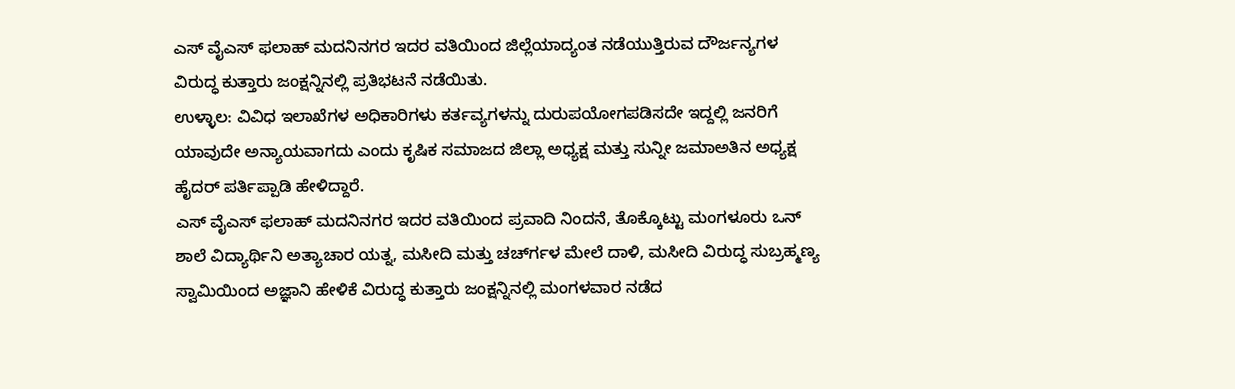ಎಸ್ ವೈಎಸ್ ಫಲಾಹ್ ಮದನಿನಗರ ಇದರ ವತಿಯಿಂದ ಜಿಲ್ಲೆಯಾದ್ಯಂತ ನಡೆಯುತ್ತಿರುವ ದೌರ್ಜನ್ಯಗಳ ವಿರುದ್ಧ ಕುತ್ತಾರು ಜಂಕ್ಷನ್ನಿನಲ್ಲಿ ಪ್ರತಿಭಟನೆ ನಡೆಯಿತು.
ಉಳ್ಳಾಲ: ವಿವಿಧ ಇಲಾಖೆಗಳ ಅಧಿಕಾರಿಗಳು ಕರ್ತವ್ಯಗಳನ್ನು ದುರುಪಯೋಗಪಡಿಸದೇ ಇದ್ದಲ್ಲಿ ಜನರಿಗೆ ಯಾವುದೇ ಅನ್ಯಾಯವಾಗದು ಎಂದು ಕೃಷಿಕ ಸಮಾಜದ ಜಿಲ್ಲಾ ಅಧ್ಯಕ್ಷ ಮತ್ತು ಸುನ್ನೀ ಜಮಾಅತಿನ ಅಧ್ಯಕ್ಷ ಹೈದರ್ ಪರ್ತಿಪ್ಪಾಡಿ ಹೇಳಿದ್ದಾರೆ.
ಎಸ್ ವೈಎಸ್ ಫಲಾಹ್ ಮದನಿನಗರ ಇದರ ವತಿಯಿಂದ ಪ್ರವಾದಿ ನಿಂದನೆ, ತೊಕ್ಕೊಟ್ಟು ಮಂಗಳೂರು ಒನ್ ಶಾಲೆ ವಿದ್ಯಾರ್ಥಿನಿ ಅತ್ಯಾಚಾರ ಯತ್ನ, ಮಸೀದಿ ಮತ್ತು ಚರ್ಚ್‍ಗಳ ಮೇಲೆ ದಾಳಿ, ಮಸೀದಿ ವಿರುದ್ಧ ಸುಬ್ರಹ್ಮಣ್ಯ ಸ್ವಾಮಿಯಿಂದ ಅಜ್ಞಾನಿ ಹೇಳಿಕೆ ವಿರುದ್ಧ ಕುತ್ತಾರು ಜಂಕ್ಷನ್ನಿನಲ್ಲಿ ಮಂಗಳವಾರ ನಡೆದ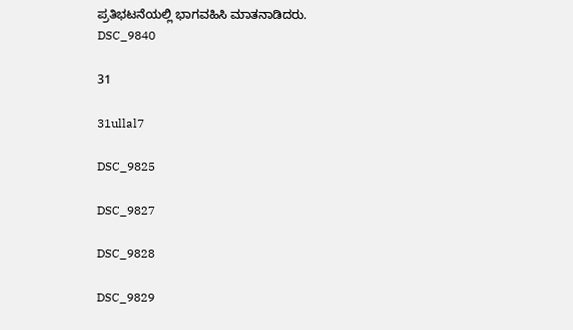ಪ್ರತಿಭಟನೆಯಲ್ಲಿ ಭಾಗವಹಿಸಿ ಮಾತನಾಡಿದರು.
DSC_9840

31

31ullal7

DSC_9825

DSC_9827

DSC_9828

DSC_9829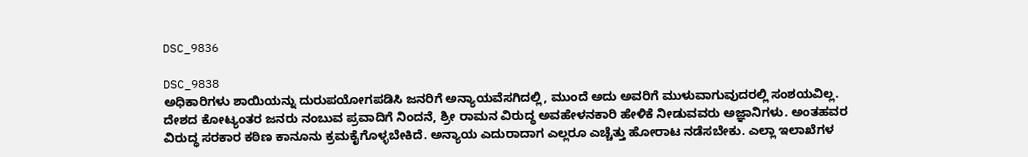DSC_9836

DSC_9838
ಅಧಿಕಾರಿಗಳು ಶಾಯಿಯನ್ನು ದುರುಪಯೋಗಪಡಿಸಿ ಜನರಿಗೆ ಅನ್ಯಾಯವೆಸಗಿದಲ್ಲಿ, ಮುಂದೆ ಅದು ಅವರಿಗೆ ಮುಳುವಾಗುವುದರಲ್ಲಿ ಸಂಶಯವಿಲ್ಲ. ದೇಶದ ಕೋಟ್ಯಂತರ ಜನರು ನಂಬುವ ಪ್ರವಾದಿಗೆ ನಿಂದನೆ, ಶ್ರೀ ರಾಮನ ವಿರುದ್ಧ ಅವಹೇಳನಕಾರಿ ಹೇಳಿಕೆ ನೀಡುವವರು ಅಜ್ಞಾನಿಗಳು. ಅಂತಹವರ ವಿರುದ್ಧ ಸರಕಾರ ಕಠಿಣ ಕಾನೂನು ಕ್ರಮಕೈಗೊಳ್ಳಬೇಕಿದೆ. ಅನ್ಯಾಯ ಎದುರಾದಾಗ ಎಲ್ಲರೂ ಎಚ್ಚೆತ್ತು ಹೋರಾಟ ನಡೆಸಬೇಕು. ಎಲ್ಲಾ ಇಲಾಖೆಗಳ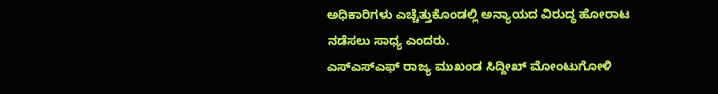ಅಧಿಕಾರಿಗಳು ಎಚ್ಚೆತ್ತುಕೊಂಡಲ್ಲಿ ಅನ್ಯಾಯದ ವಿರುದ್ಧ ಹೋರಾಟ ನಡೆಸಲು ಸಾಧ್ಯ ಎಂದರು.
ಎಸ್‍ಎಸ್‍ಎಫ್ ರಾಜ್ಯ ಮುಖಂಡ ಸಿದ್ದೀಖ್ ಮೋಂಟುಗೋಳಿ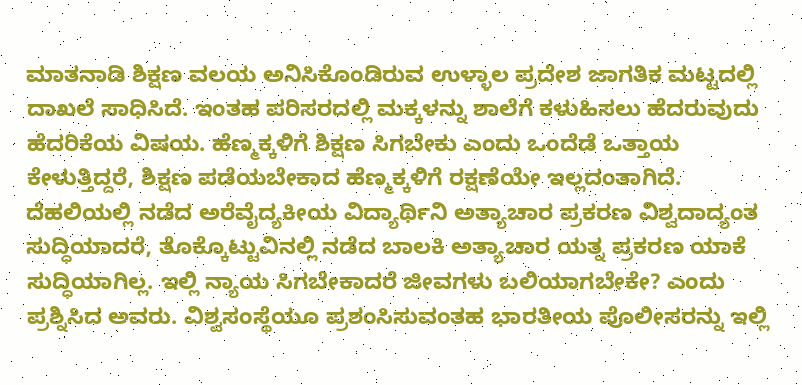ಮಾತನಾಡಿ ಶಿಕ್ಷಣ ವಲಯ ಅನಿಸಿಕೊಂಡಿರುವ ಉಳ್ಳಾಲ ಪ್ರದೇಶ ಜಾಗತಿಕ ಮಟ್ಟದಲ್ಲಿ ದಾಖಲೆ ಸಾಧಿಸಿದೆ. ಇಂತಹ ಪರಿಸರದಲ್ಲಿ ಮಕ್ಕಳನ್ನು ಶಾಲೆಗೆ ಕಳುಹಿಸಲು ಹೆದರುವುದು ಹೆದರಿಕೆಯ ವಿಷಯ. ಹೆಣ್ಮಕ್ಕಳಿಗೆ ಶಿಕ್ಷಣ ಸಿಗಬೇಕು ಎಂದು ಒಂದೆಡೆ ಒತ್ತಾಯ ಕೇಳುತ್ತಿದ್ದರೆ, ಶಿಕ್ಷಣ ಪಡೆಯಬೇಕಾದ ಹೆಣ್ಮಕ್ಕಳಿಗೆ ರಕ್ಷಣೆಯೇ ಇಲ್ಲದಂತಾಗಿದೆ. ದೆಹಲಿಯಲ್ಲಿ ನಡೆದ ಅರೆವೈದ್ಯಕೀಯ ವಿದ್ಯಾರ್ಥಿನಿ ಅತ್ಯಾಚಾರ ಪ್ರಕರಣ ವಿಶ್ವದಾದ್ಯಂತ ಸುದ್ಧಿಯಾದರೆ, ತೊಕ್ಕೊಟ್ಟುವಿನಲ್ಲಿ ನಡೆದ ಬಾಲಕಿ ಅತ್ಯಾಚಾರ ಯತ್ನ ಪ್ರಕರಣ ಯಾಕೆ ಸುದ್ಧಿಯಾಗಿಲ್ಲ. ಇಲ್ಲಿ ನ್ಯಾಯ ಸಿಗಬೇಕಾದರೆ ಜೀವಗಳು ಬಲಿಯಾಗಬೇಕೇ? ಎಂದು ಪ್ರಶ್ನಿಸಿದ ಅವರು. ವಿಶ್ವಸಂಸ್ಥೆಯೂ ಪ್ರಶಂಸಿಸುವಂತಹ ಭಾರತೀಯ ಪೊಲೀಸರನ್ನು ಇಲ್ಲಿ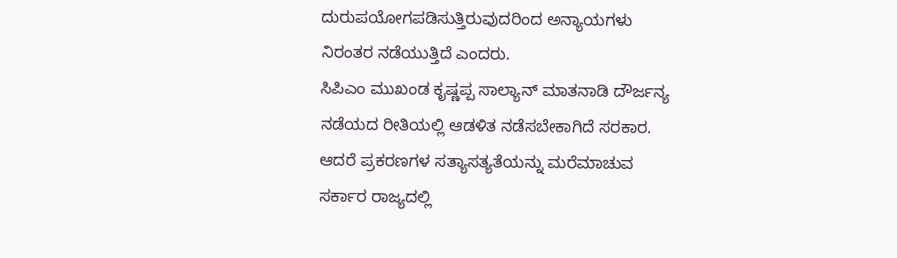ದುರುಪಯೋಗಪಡಿಸುತ್ತಿರುವುದರಿಂದ ಅನ್ಯಾಯಗಳು ನಿರಂತರ ನಡೆಯುತ್ತಿದೆ ಎಂದರು.
ಸಿಪಿಎಂ ಮುಖಂಡ ಕೃಷ್ಣಪ್ಪ ಸಾಲ್ಯಾನ್ ಮಾತನಾಡಿ ದೌರ್ಜನ್ಯ ನಡೆಯದ ರೀತಿಯಲ್ಲಿ ಆಡಳಿತ ನಡೆಸಬೇಕಾಗಿದೆ ಸರಕಾರ. ಆದರೆ ಪ್ರಕರಣಗಳ ಸತ್ಯಾಸತ್ಯತೆಯನ್ನು ಮರೆಮಾಚುವ ಸರ್ಕಾರ ರಾಜ್ಯದಲ್ಲಿ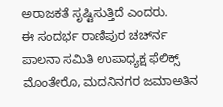ಅರಾಜಕತೆ ಸೃಷ್ಟಿಸುತ್ತಿದೆ ಎಂದರು.
ಈ ಸಂದರ್ಭ ರಾಣಿಪುರ ಚರ್ಚ್‍ನ ಪಾಲನಾ ಸಮಿತಿ ಉಪಾಧ್ಯಕ್ಷ ಫೆಲಿಕ್ಸ್ ಮೊಂತೇರೊ, ಮದನಿನಗರ ಜಮಾಅತಿನ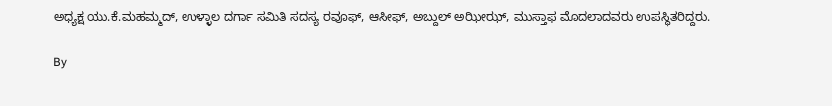ಅಧ್ಯಕ್ಷ ಯು.ಕೆ.ಮಹಮ್ಮದ್, ಉಳ್ಳಾಲ ದರ್ಗಾ ಸಮಿತಿ ಸದಸ್ಯ ರವೂಫ್, ಆಸೀಫ್, ಅಬ್ದುಲ್ ಅಝೀಝ್, ಮುಸ್ತಾಫ ಮೊದಲಾದವರು ಉಪಸ್ಥಿತರಿದ್ದರು.

By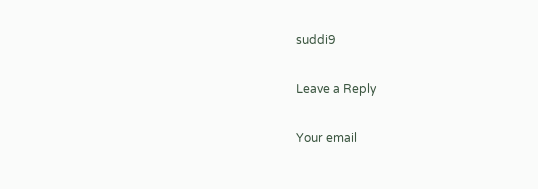suddi9

Leave a Reply

Your email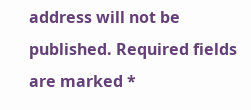address will not be published. Required fields are marked *